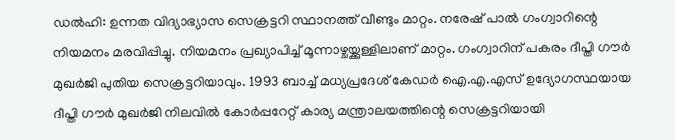ഡൽഹി: ഉന്നത വിദ്യാഭ്യാസ സെക്രട്ടറി സ്ഥാനത്ത് വീണ്ടും മാറ്റം. നരേഷ് പാൽ ഗംഗ്വാറിന്റെ നിയമനം മരവിപ്പിച്ചു. നിയമനം പ്രഖ്യാപിച്ച് മൂന്നാഴ്ചയ്ക്കുള്ളിലാണ് മാറ്റം. ഗംഗ്വാറിന് പകരം ദീപ്തി ഗൗർ മുഖർജി പുതിയ സെക്രട്ടറിയാവും. 1993 ബാച്ച് മധ്യപ്രദേശ് കേഡർ ഐ.എ.എസ് ഉദ്യോഗസ്ഥയായ ദീപ്തി ഗൗർ മുഖർജി നിലവിൽ കോർപ്പറേറ്റ് കാര്യ മന്ത്രാലയത്തിന്റെ സെക്രട്ടറിയായി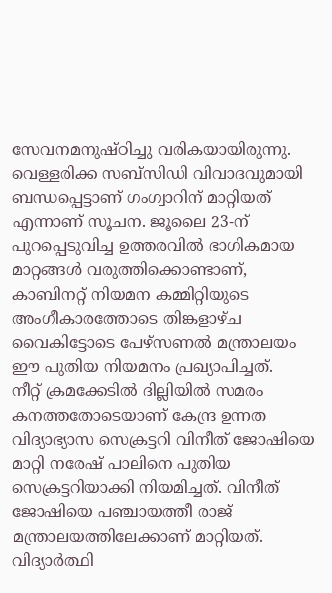സേവനമനുഷ്ഠിച്ചു വരികയായിരുന്നു. വെള്ളരിക്ക സബ്സിഡി വിവാദവുമായി ബന്ധപ്പെട്ടാണ് ഗംഗ്വാറിന് മാറ്റിയത് എന്നാണ് സൂചന. ജൂലൈ 23-ന് പുറപ്പെടുവിച്ച ഉത്തരവിൽ ഭാഗികമായ മാറ്റങ്ങൾ വരുത്തിക്കൊണ്ടാണ്, കാബിനറ്റ് നിയമന കമ്മിറ്റിയുടെ അംഗീകാരത്തോടെ തിങ്കളാഴ്ച വൈകിട്ടോടെ പേഴ്സണൽ മന്ത്രാലയം ഈ പുതിയ നിയമനം പ്രഖ്യാപിച്ചത്.
നീറ്റ് ക്രമക്കേടിൽ ദില്ലിയിൽ സമരം കനത്തതോടെയാണ് കേന്ദ്ര ഉന്നത വിദ്യാഭ്യാസ സെക്രട്ടറി വിനീത് ജോഷിയെ മാറ്റി നരേഷ് പാലിനെ പുതിയ സെക്രട്ടറിയാക്കി നിയമിച്ചത്. വിനീത് ജോഷിയെ പഞ്ചായത്തീ രാജ് മന്ത്രാലയത്തിലേക്കാണ് മാറ്റിയത്. വിദ്യാർത്ഥി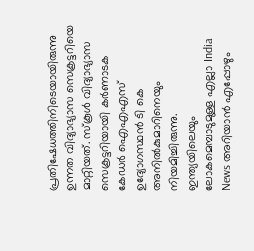പ്രതിഷേധത്തിനിടെയായിരുന്നു ഉന്നത വിദ്യാഭ്യാസ സെക്രട്ടറിയെ മാറ്റിയത്. സ്കൂൾ വിദ്യാഭ്യാസ സെക്രട്ടറിയായി കർണാടക കേഡർ ഐഎഎസ് ഉദ്യോഗസ്ഥൻ ടി കെ അനിൽകുമാറിനെയും നിയമിച്ചിരുന്നു.
ഇന്ത്യയിലെയും ലോകമെമ്പാടുമുള്ള എല്ലാ India News അറിയാൻ എപ്പോഴും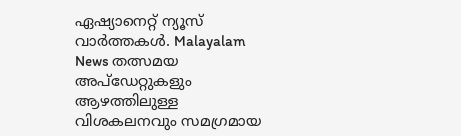ഏഷ്യാനെറ്റ് ന്യൂസ് വാർത്തകൾ. Malayalam News തത്സമയ അപ്ഡേറ്റുകളും ആഴത്തിലുള്ള വിശകലനവും സമഗ്രമായ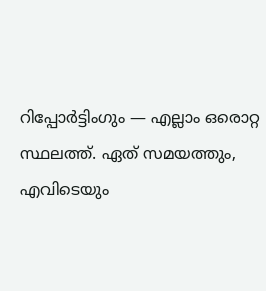റിപ്പോർട്ടിംഗും — എല്ലാം ഒരൊറ്റ സ്ഥലത്ത്. ഏത് സമയത്തും, എവിടെയും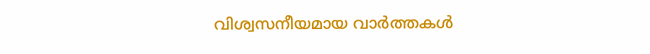വിശ്വസനീയമായ വാർത്തകൾ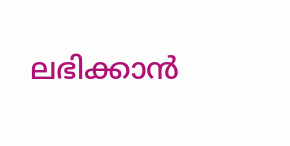ലഭിക്കാൻ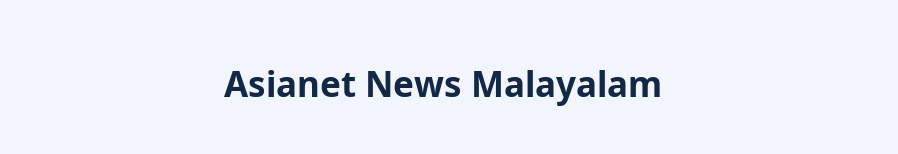Asianet News Malayalam